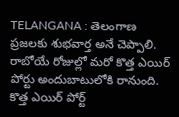TELANGANA : తెలంగాణ ప్రజలకు శుభవార్త అనే చెప్పాలి. రాబోయే రోజుల్లో మరో కొత్త ఎయిర్ పోర్టు అందుబాటులోకి రానుంది. కొత్త ఎయిర్ పోర్ట్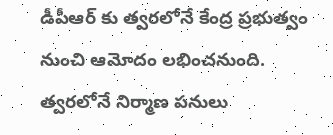డీపీఆర్ కు త్వరలోనే కేంద్ర ప్రభుత్వం నుంచి ఆమోదం లభించనుంది. త్వరలోనే నిర్మాణ పనులు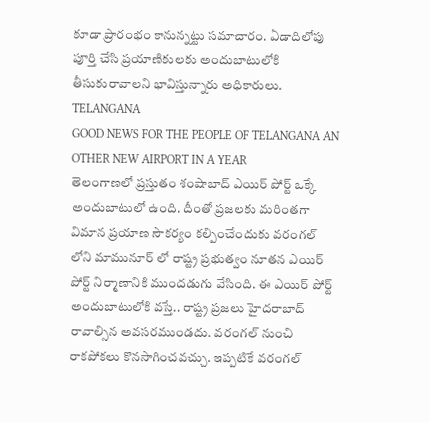కూడా ప్రారంభం కానున్నట్టు సమాచారం. ఏడాదిలోపు పూర్తి చేసి ప్రయాణికులకు అందుబాటులోకి తీసుకురావాలని భావిస్తున్నారు అధికారులు. TELANGANA
GOOD NEWS FOR THE PEOPLE OF TELANGANA AN OTHER NEW AIRPORT IN A YEAR
తెలంగాణలో ప్రస్తుతం శంషాబాద్ ఎయిర్ పోర్ట్ ఒక్కే అందుబాటులో ఉంది. దీంతో ప్రజలకు మరింతగా విమాన ప్రయాణ సౌకర్యం కల్పించేందుకు వరంగల్ లోని మామునూర్ లో రాష్ట్ర ప్రభుత్వం నూతన ఎయిర్ పోర్ట్ నిర్మాణానికి ముందడుగు వేసింది. ఈ ఎయిర్ పోర్ట్ అందుబాటులోకి వస్తే.. రాష్ట్ర ప్రజలు హైదరాబాద్ రావాల్సిన అవసరముండదు. వరంగల్ నుంచి రాకపోకలు కొనసాగించవచ్చు. ఇప్పటికే వరంగల్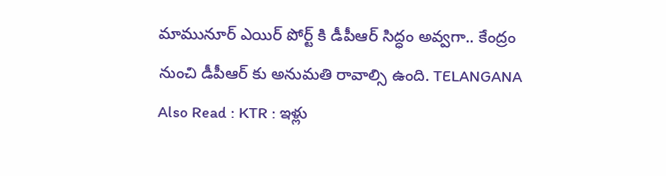మామునూర్ ఎయిర్ పోర్ట్ కి డీపీఆర్ సిద్ధం అవ్వగా.. కేంద్రం నుంచి డీపీఆర్ కు అనుమతి రావాల్సి ఉంది. TELANGANA
Also Read : KTR : ఇళ్లు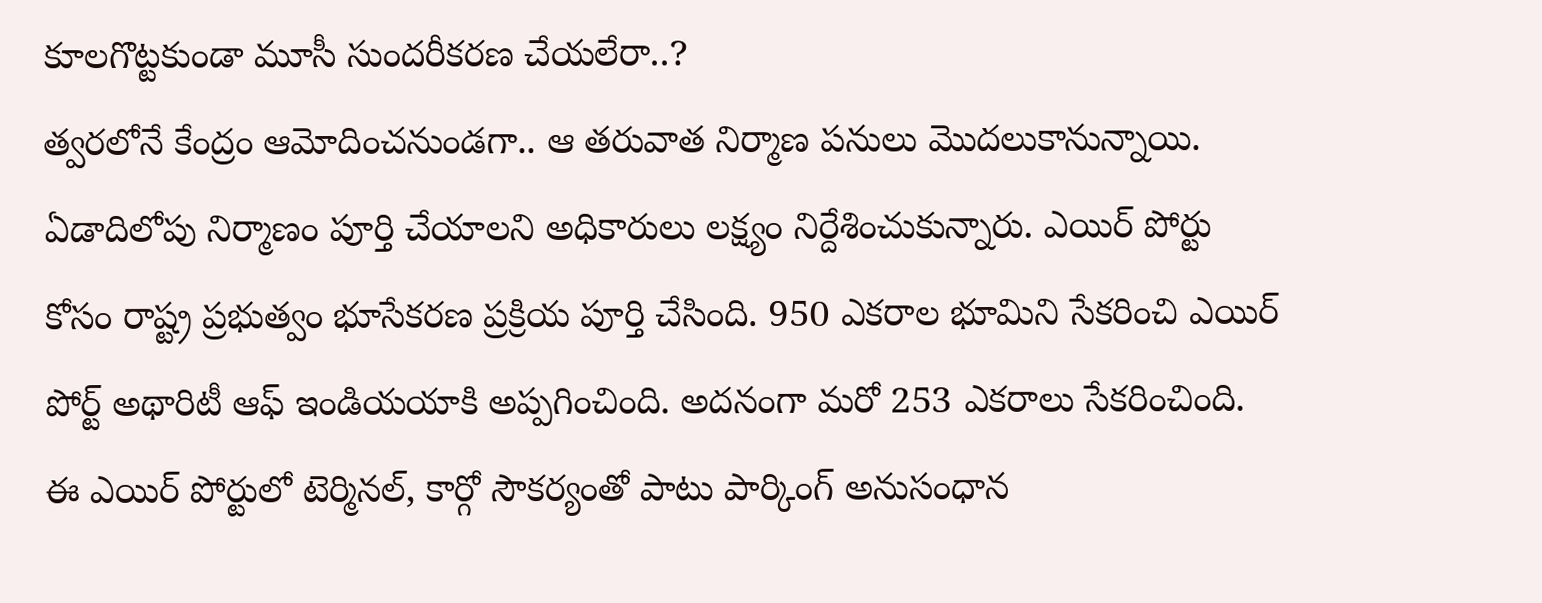కూలగొట్టకుండా మూసీ సుందరీకరణ చేయలేరా..?
త్వరలోనే కేంద్రం ఆమోదించనుండగా.. ఆ తరువాత నిర్మాణ పనులు మొదలుకానున్నాయి. ఏడాదిలోపు నిర్మాణం పూర్తి చేయాలని అధికారులు లక్ష్యం నిర్దేశించుకున్నారు. ఎయిర్ పోర్టు కోసం రాష్ట్ర ప్రభుత్వం భూసేకరణ ప్రక్రియ పూర్తి చేసింది. 950 ఎకరాల భూమిని సేకరించి ఎయిర్ పోర్ట్ అథారిటీ ఆఫ్ ఇండియయాకి అప్పగించింది. అదనంగా మరో 253 ఎకరాలు సేకరించింది. ఈ ఎయిర్ పోర్టులో టెర్మినల్, కార్గో సౌకర్యంతో పాటు పార్కింగ్ అనుసంధాన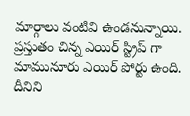మార్గాలు వంటివి ఉండనున్నాయి. ప్రస్తుతం చిన్న ఎయిర్ స్ట్రిప్ గా మామునూరు ఎయిర్ పోర్టు ఉంది. దీనిని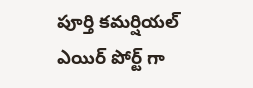పూర్తి కమర్షియల్ ఎయిర్ పోర్ట్ గా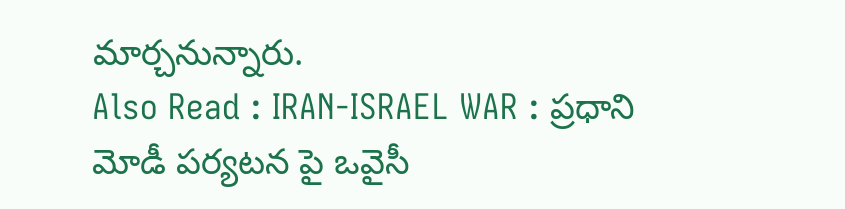మార్చనున్నారు.
Also Read : IRAN-ISRAEL WAR : ప్రధాని మోడీ పర్యటన పై ఒవైసీ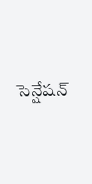సెన్షేషన్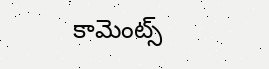కామెంట్స్